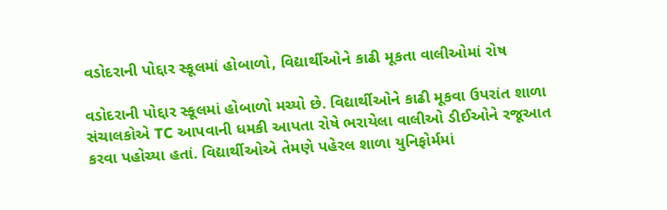વડોદરાની પોદ્દાર સ્કૂલમાં હોબાળો, વિદ્યાર્થીઓને કાઢી મૂકતા વાલીઓમાં રોષ

વડોદરાની પોદ્દાર સ્કૂલમાં હોબાળો મચ્યો છે. વિદ્યાર્થીઓને કાઢી મૂકવા ઉપરાંત શાળા સંચાલકોએ TC આપવાની ધમકી આપતા રોષે ભરાયેલા વાલીઓ ડીઈઓને રજૂઆત કરવા પહોચ્યા હતાં. વિદ્યાર્થીઓએ તેમણે પહેરલ શાળા યુનિફોર્મમાં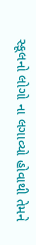સ્કૂલનો લોગો ના લગાવ્યો હોવાથી તેમને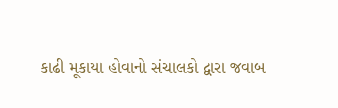કાઢી મૂકાયા હોવાનો સંચાલકો દ્વારા જવાબ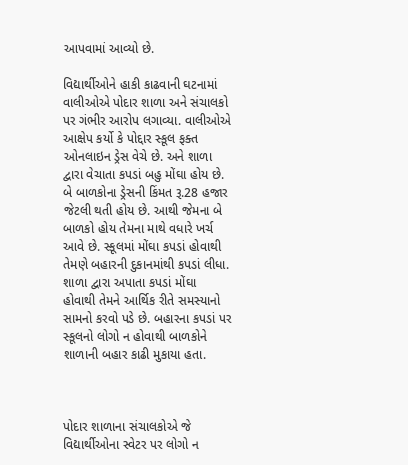આપવામાં આવ્યો છે.

વિદ્યાર્થીઓને હાકી કાઢવાની ઘટનામાં વાલીઓએ પોદાર શાળા અને સંચાલકો પર ગંભીર આરોપ લગાવ્યા. વાલીઓએ આક્ષેપ કર્યો કે પોદ્દાર સ્કૂલ ફક્ત ઓનલાઇન ડ્રેસ વેચે છે. અને શાળા દ્વારા વેચાતા કપડાં બહુ મોંઘા હોય છે. બે બાળકોના ડ્રેસની કિંમત રૂ.28 હજાર જેટલી થતી હોય છે. આથી જેમના બે બાળકો હોય તેમના માથે વધારે ખર્ચ આવે છે. સ્કૂલમાં મોંઘા કપડાં હોવાથી તેમણે બહારની દુકાનમાંથી કપડાં લીધા. શાળા દ્વારા અપાતા કપડાં મોંઘા હોવાથી તેમને આર્થિક રીતે સમસ્યાનો સામનો કરવો પડે છે. બહારના કપડાં પર સ્કૂલનો લોગો ન હોવાથી બાળકોને શાળાની બહાર કાઢી મુકાયા હતા.



પોદાર શાળાના સંચાલકોએ જે વિદ્યાર્થીઓના સ્વેટર પર લોગો ન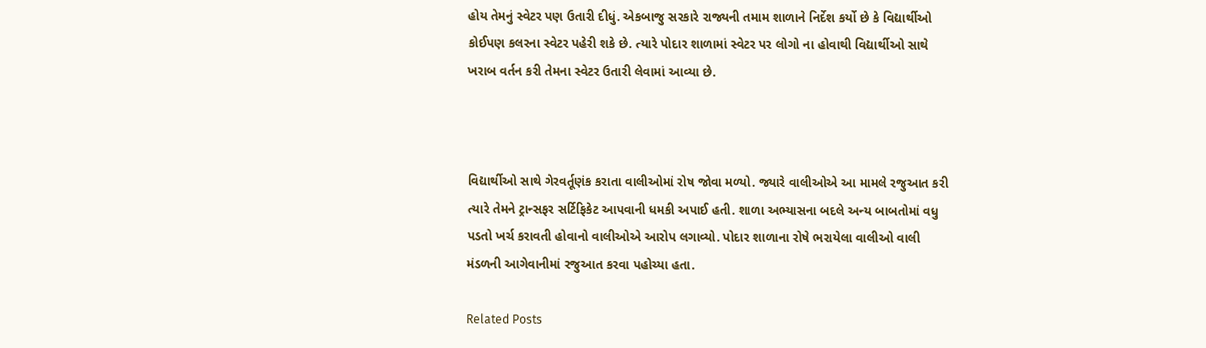હોય તેમનું સ્વેટર પણ ઉતારી દીધું. એકબાજુ સરકારે રાજ્યની તમામ શાળાને નિર્દેશ કર્યો છે કે વિદ્યાર્થીઓ કોઈપણ કલરના સ્વેટર પહેરી શકે છે. ત્યારે પોદાર શાળામાં સ્વેટર પર લોગો ના હોવાથી વિદ્યાર્થીઓ સાથે ખરાબ વર્તન કરી તેમના સ્વેટર ઉતારી લેવામાં આવ્યા છે.



વિદ્યાર્થીઓ સાથે ગેરવર્તૂણંક કરાતા વાલીઓમાં રોષ જોવા મળ્યો. જ્યારે વાલીઓએ આ મામલે રજુઆત કરી ત્યારે તેમને ટ્રાન્સફર સર્ટિફિકેટ આપવાની ધમકી અપાઈ હતી. શાળા અભ્યાસના બદલે અન્ય બાબતોમાં વધુ પડતો ખર્ચ કરાવતી હોવાનો વાલીઓએ આરોપ લગાવ્યો. પોદાર શાળાના રોષે ભરાયેલા વાલીઓ વાલી મંડળની આગેવાનીમાં રજુઆત કરવા પહોચ્યા હતા.

Related Posts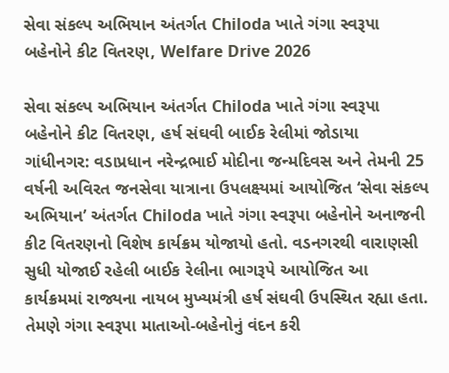સેવા સંકલ્પ અભિયાન અંતર્ગત Chiloda ખાતે ગંગા સ્વરૂપા બહેનોને કીટ વિતરણ, Welfare Drive 2026

સેવા સંકલ્પ અભિયાન અંતર્ગત Chiloda ખાતે ગંગા સ્વરૂપા બહેનોને કીટ વિતરણ, હર્ષ સંઘવી બાઈક રેલીમાં જોડાયા ગાંધીનગર: વડાપ્રધાન નરેન્દ્રભાઈ મોદીના જન્મદિવસ અને તેમની 25 વર્ષની અવિરત જનસેવા યાત્રાના ઉપલક્ષ્યમાં આયોજિત ‘સેવા સંકલ્પ અભિયાન’ અંતર્ગત Chiloda ખાતે ગંગા સ્વરૂપા બહેનોને અનાજની કીટ વિતરણનો વિશેષ કાર્યક્રમ યોજાયો હતો. વડનગરથી વારાણસી સુધી યોજાઈ રહેલી બાઈક રેલીના ભાગરૂપે આયોજિત આ કાર્યક્રમમાં રાજ્યના નાયબ મુખ્યમંત્રી હર્ષ સંઘવી ઉપસ્થિત રહ્યા હતા. તેમણે ગંગા સ્વરૂપા માતાઓ-બહેનોનું વંદન કરી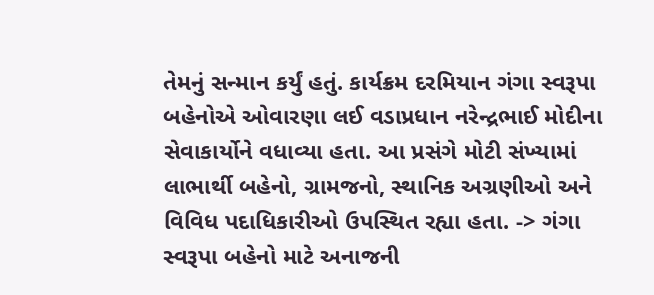તેમનું સન્માન કર્યું હતું. કાર્યક્રમ દરમિયાન ગંગા સ્વરૂપા બહેનોએ ઓવારણા લઈ વડાપ્રધાન નરેન્દ્રભાઈ મોદીના સેવાકાર્યોને વધાવ્યા હતા. આ પ્રસંગે મોટી સંખ્યામાં લાભાર્થી બહેનો, ગ્રામજનો, સ્થાનિક અગ્રણીઓ અને વિવિધ પદાધિકારીઓ ઉપસ્થિત રહ્યા હતા. -> ગંગા સ્વરૂપા બહેનો માટે અનાજની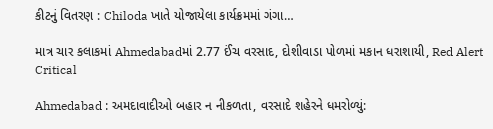કીટનું વિતરણ : Chiloda ખાતે યોજાયેલા કાર્યક્રમમાં ગંગા…

માત્ર ચાર કલાકમાં Ahmedabadમાં 2.77 ઈંચ વરસાદ, દોશીવાડા પોળમાં મકાન ધરાશાયી, Red Alert Critical

Ahmedabad : અમદાવાદીઓ બહાર ન નીકળતા, વરસાદે શહેરને ધમરોળ્યું: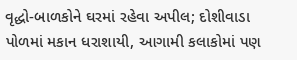વૃદ્ધો-બાળકોને ઘરમાં રહેવા અપીલ; દોશીવાડા પોળમાં મકાન ધરાશાયી, આગામી કલાકોમાં પણ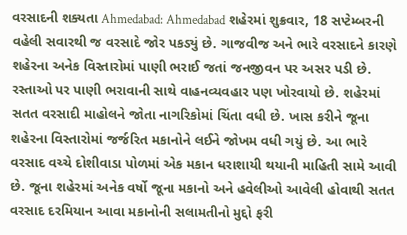વરસાદની શક્યતા Ahmedabad: Ahmedabad શહેરમાં શુક્રવાર, 18 સપ્ટેમ્બરની વહેલી સવારથી જ વરસાદે જોર પકડ્યું છે. ગાજવીજ અને ભારે વરસાદને કારણે શહેરના અનેક વિસ્તારોમાં પાણી ભરાઈ જતાં જનજીવન પર અસર પડી છે. રસ્તાઓ પર પાણી ભરાવાની સાથે વાહનવ્યવહાર પણ ખોરવાયો છે. શહેરમાં સતત વરસાદી માહોલને જોતા નાગરિકોમાં ચિંતા વધી છે. ખાસ કરીને જૂના શહેરના વિસ્તારોમાં જર્જરિત મકાનોને લઈને જોખમ વધી ગયું છે. આ ભારે વરસાદ વચ્ચે દોશીવાડા પોળમાં એક મકાન ધરાશાયી થયાની માહિતી સામે આવી છે. જૂના શહેરમાં અનેક વર્ષો જૂના મકાનો અને હવેલીઓ આવેલી હોવાથી સતત વરસાદ દરમિયાન આવા મકાનોની સલામતીનો મુદ્દો ફરી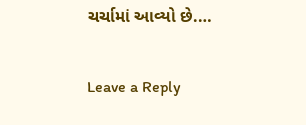ચર્ચામાં આવ્યો છે.…

Leave a Reply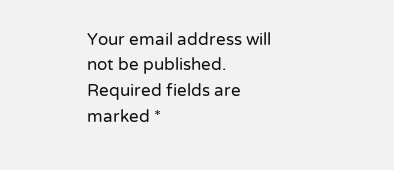Your email address will not be published. Required fields are marked *